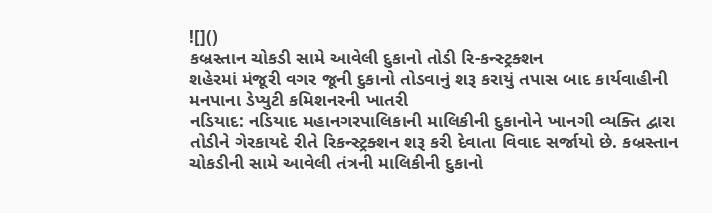![]()
કબ્રસ્તાન ચોકડી સામે આવેલી દુકાનો તોડી રિ-કન્સ્ટ્રક્શન
શહેરમાં મંજૂરી વગર જૂની દુકાનો તોડવાનું શરૂ કરાયું તપાસ બાદ કાર્યવાહીની મનપાના ડેપ્યુટી કમિશનરની ખાતરી
નડિયાદ: નડિયાદ મહાનગરપાલિકાની માલિકીની દુકાનોને ખાનગી વ્યક્તિ દ્વારા તોડીને ગેરકાયદે રીતે રિકન્સ્ટ્રક્શન શરૂ કરી દેવાતા વિવાદ સર્જાયો છે. કબ્રસ્તાન ચોકડીની સામે આવેલી તંત્રની માલિકીની દુકાનો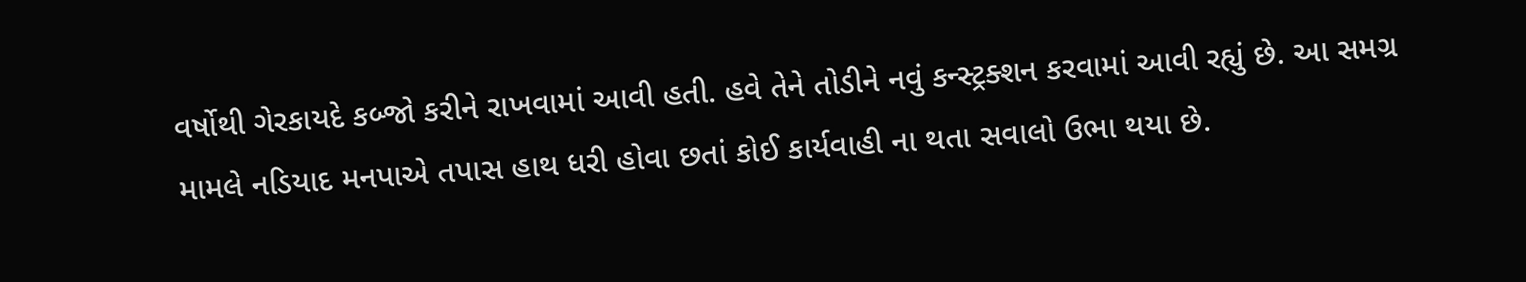વર્ષોથી ગેરકાયદે કબ્જો કરીને રાખવામાં આવી હતી. હવે તેને તોડીને નવું કન્સ્ટ્રક્શન કરવામાં આવી રહ્યું છે. આ સમગ્ર મામલે નડિયાદ મનપાએ તપાસ હાથ ધરી હોવા છતાં કોઈ કાર્યવાહી ના થતા સવાલો ઉભા થયા છે.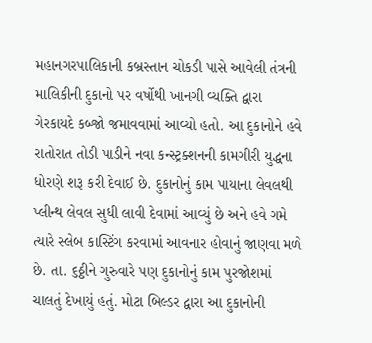મહાનગરપાલિકાની કબ્રસ્તાન ચોકડી પાસે આવેલી તંત્રની માલિકીની દુકાનો પર વર્ષોથી ખાનગી વ્યક્તિ દ્વારા ગેરકાયદે કબ્જો જમાવવામાં આવ્યો હતો. આ દુકાનોને હવે રાતોરાત તોડી પાડીને નવા કન્સ્ટ્રક્શનની કામગીરી યુદ્ધના ધોરણે શરૂ કરી દેવાઈ છે. દુકાનોનું કામ પાયાના લેવલથી પ્લીન્થ લેવલ સુધી લાવી દેવામાં આવ્યું છે અને હવે ગમે ત્યારે સ્લેબ કાસ્ટિંગ કરવામાં આવનાર હોવાનું જાણવા મળે છે. તા. ૬ઠ્ઠીને ગુરુવારે પણ દુકાનોનું કામ પુરજોશમાં ચાલતું દેખાયું હતું. મોટા બિલ્ડર દ્વારા આ દુકાનોની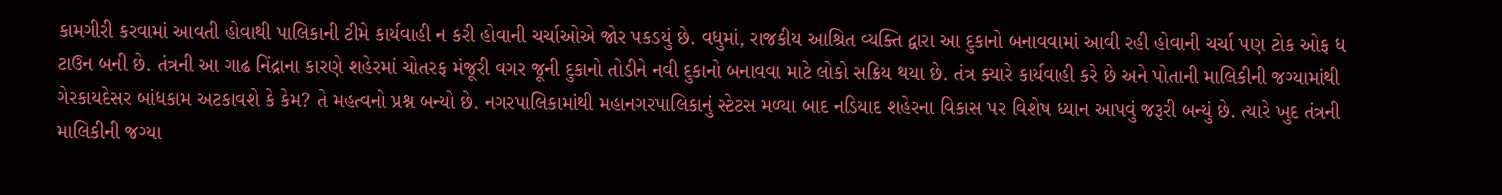કામગીરી કરવામાં આવતી હોવાથી પાલિકાની ટીમે કાર્યવાહી ન કરી હોવાની ચર્ચાઓએ જોર પકડયું છે. વધુમાં, રાજકીય આશ્રિત વ્યક્તિ દ્વારા આ દુકાનો બનાવવામાં આવી રહી હોવાની ચર્ચા પણ ટોક ઓફ ધ ટાઉન બની છે. તંત્રની આ ગાઢ નિંદ્રાના કારણે શહેરમાં ચોતરફ મંજૂરી વગર જૂની દુકાનો તોડીને નવી દુકાનો બનાવવા માટે લોકો સક્રિય થયા છે. તંત્ર ક્યારે કાર્યવાહી કરે છે અને પોતાની માલિકીની જગ્યામાંથી ગેરકાયદેસર બાંધકામ અટકાવશે કે કેમ? તે મહત્વનો પ્રશ્ન બન્યો છે. નગરપાલિકામાંથી મહાનગરપાલિકાનું સ્ટેટસ મળ્યા બાદ નડિયાદ શહેરના વિકાસ પર વિશેષ ધ્યાન આપવું જરૂરી બન્યું છે. ત્યારે ખુદ તંત્રની માલિકીની જગ્યા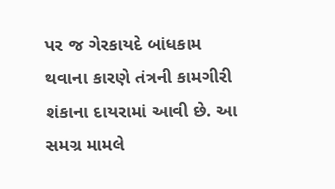પર જ ગેરકાયદે બાંધકામ થવાના કારણે તંત્રની કામગીરી શંકાના દાયરામાં આવી છે. આ સમગ્ર મામલે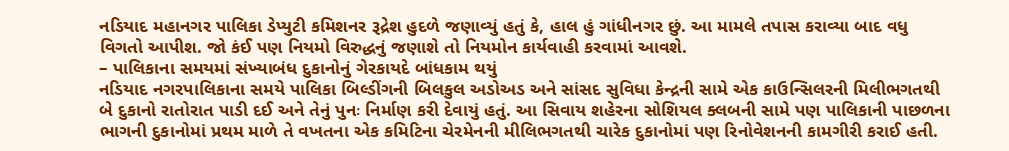નડિયાદ મહાનગર પાલિકા ડેપ્યુટી કમિશનર રૂદ્રેશ હુદળે જણાવ્યું હતું કે, હાલ હું ગાંધીનગર છું. આ મામલે તપાસ કરાવ્યા બાદ વધુ વિગતો આપીશ. જો કંઈ પણ નિયમો વિરુદ્ધનું જણાશે તો નિયમોન કાર્યવાહી કરવામાં આવશે.
– પાલિકાના સમયમાં સંખ્યાબંધ દુકાનોનું ગેરકાયદે બાંધકામ થયું
નડિયાદ નગરપાલિકાના સમયે પાલિકા બિલ્ડીંગની બિલકુલ અડોઅડ અને સાંસદ સુવિધા કેન્દ્રની સામે એક કાઉન્સિલરની મિલીભગતથી બે દુકાનો રાતોરાત પાડી દઈ અને તેનું પુનઃ નિર્માણ કરી દેવાયું હતું. આ સિવાય શહેરના સોશિયલ ક્લબની સામે પણ પાલિકાની પાછળના ભાગની દુકાનોમાં પ્રથમ માળે તે વખતના એક કમિટિના ચેરમેનની મીલિભગતથી ચારેક દુકાનોમાં પણ રિનોવેશનની કામગીરી કરાઈ હતી.